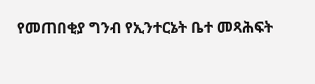የመጠበቂያ ግንብ የኢንተርኔት ቤተ መጻሕፍት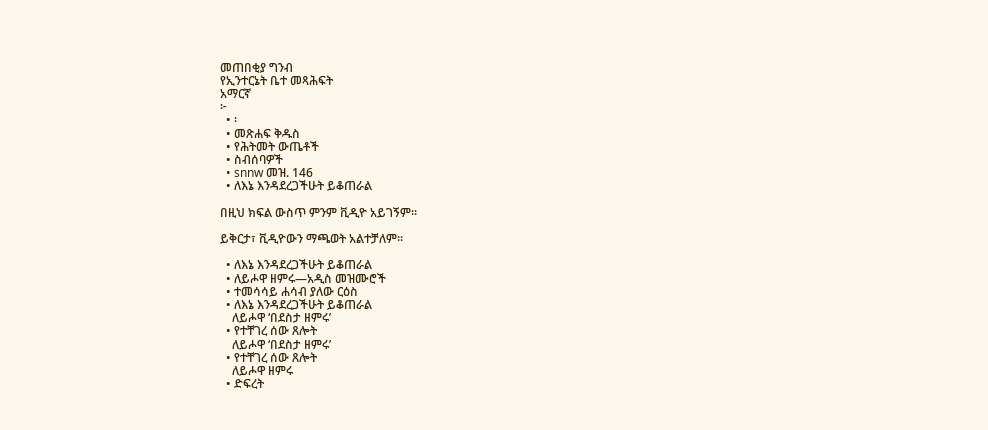መጠበቂያ ግንብ
የኢንተርኔት ቤተ መጻሕፍት
አማርኛ
፦
  • ፡
  • መጽሐፍ ቅዱስ
  • የሕትመት ውጤቶች
  • ስብሰባዎች
  • snnw መዝ. 146
  • ለእኔ እንዳደረጋችሁት ይቆጠራል

በዚህ ክፍል ውስጥ ምንም ቪዲዮ አይገኝም።

ይቅርታ፣ ቪዲዮውን ማጫወት አልተቻለም።

  • ለእኔ እንዳደረጋችሁት ይቆጠራል
  • ለይሖዋ ዘምሩ—አዲስ መዝሙሮች
  • ተመሳሳይ ሐሳብ ያለው ርዕስ
  • ለእኔ እንዳደረጋችሁት ይቆጠራል
    ለይሖዋ ‘በደስታ ዘምሩ’
  • የተቸገረ ሰው ጸሎት
    ለይሖዋ ‘በደስታ ዘምሩ’
  • የተቸገረ ሰው ጸሎት
    ለይሖዋ ዘምሩ
  • ድፍረት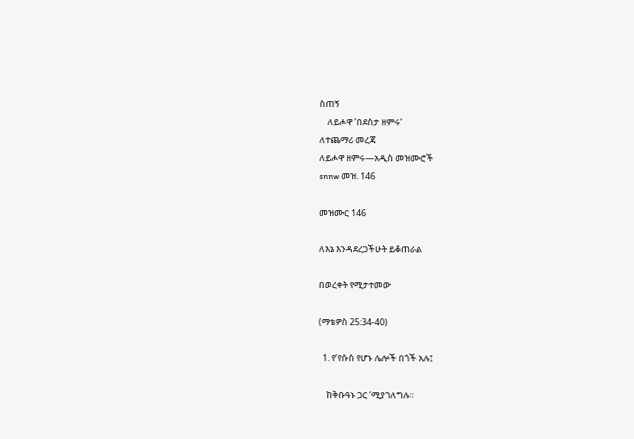ስጠኝ
    ለይሖዋ ‘በደስታ ዘምሩ’
ለተጨማሪ መረጃ
ለይሖዋ ዘምሩ—አዲስ መዝሙሮች
snnw መዝ. 146

መዝሙር 146

ለእኔ እንዳደረጋችሁት ይቆጠራል

በወረቀት የሚታተመው

(ማቴዎስ 25:34-40)

  1. የ’የሱስ የሆኑ ሌሎች በጎች አሉ፤

    ከቅቡዓኑ ጋር ’ሚያገለግሉ።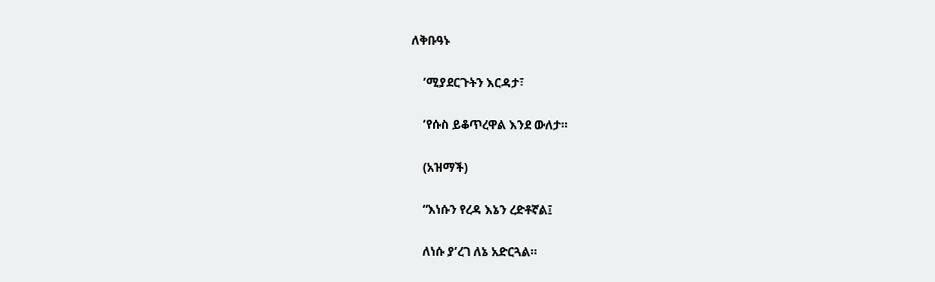ለቅቡዓኑ

    ’ሚያደርጉትን እርዳታ፣

    ’የሱስ ይቆጥረዋል እንደ ውለታ።

    (አዝማች)

    “እነሱን የረዳ እኔን ረድቶኛል፤

    ለነሱ ያ’ረገ ለኔ አድርጓል።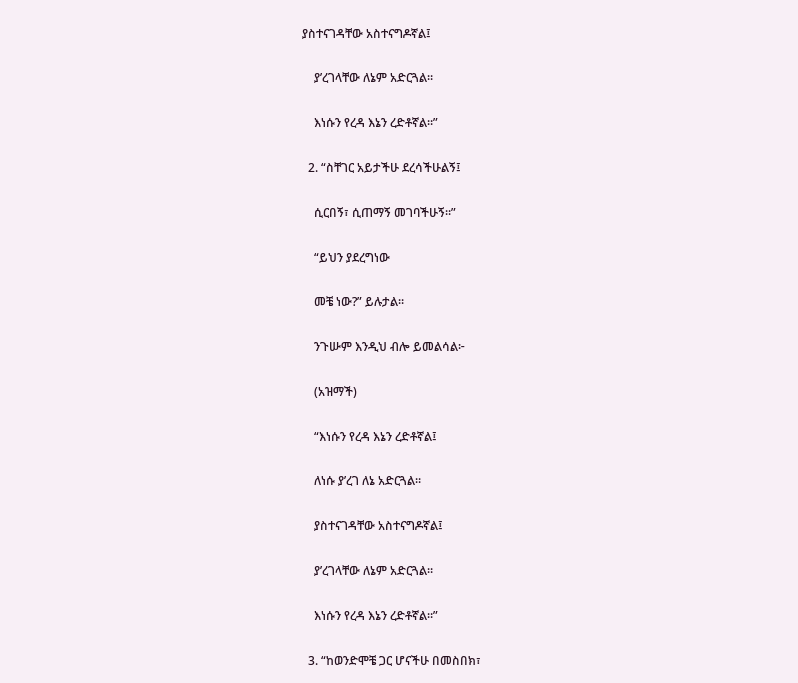ያስተናገዳቸው አስተናግዶኛል፤

    ያ’ረገላቸው ለኔም አድርጓል።

    እነሱን የረዳ እኔን ረድቶኛል።”

  2. “ስቸገር አይታችሁ ደረሳችሁልኝ፤

    ሲርበኝ፣ ሲጠማኝ መገባችሁኝ።”

    “ይህን ያደረግነው

    መቼ ነው?” ይሉታል።

    ንጉሡም እንዲህ ብሎ ይመልሳል፦

    (አዝማች)

    “እነሱን የረዳ እኔን ረድቶኛል፤

    ለነሱ ያ’ረገ ለኔ አድርጓል።

    ያስተናገዳቸው አስተናግዶኛል፤

    ያ’ረገላቸው ለኔም አድርጓል።

    እነሱን የረዳ እኔን ረድቶኛል።”

  3. “ከወንድሞቼ ጋር ሆናችሁ በመስበክ፣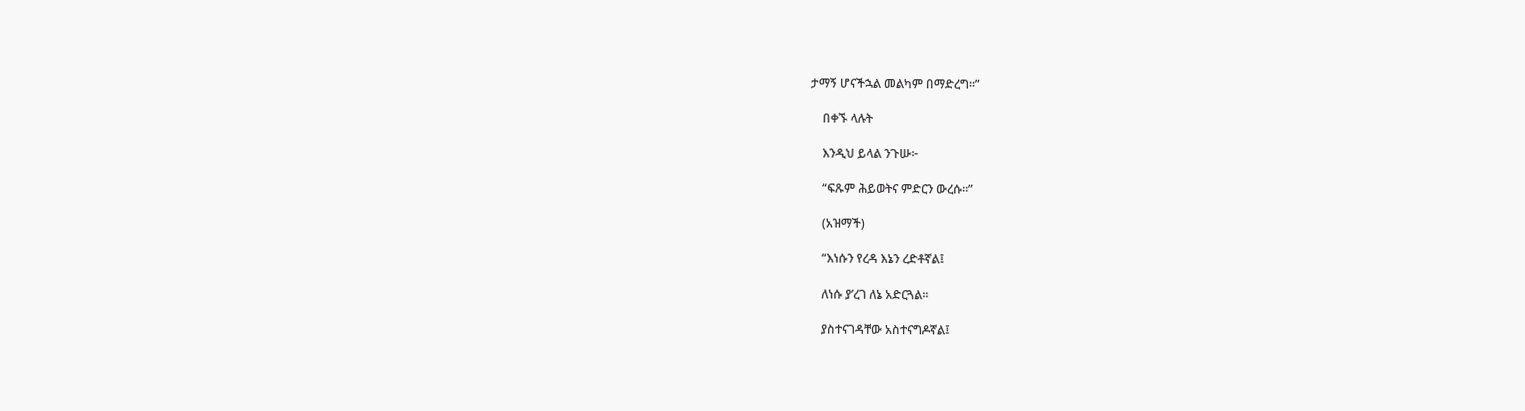ታማኝ ሆናችኋል መልካም በማድረግ።”

    በቀኙ ላሉት

    እንዲህ ይላል ንጉሡ፦

    “ፍጹም ሕይወትና ምድርን ውረሱ።”

    (አዝማች)

    “እነሱን የረዳ እኔን ረድቶኛል፤

    ለነሱ ያ’ረገ ለኔ አድርጓል።

    ያስተናገዳቸው አስተናግዶኛል፤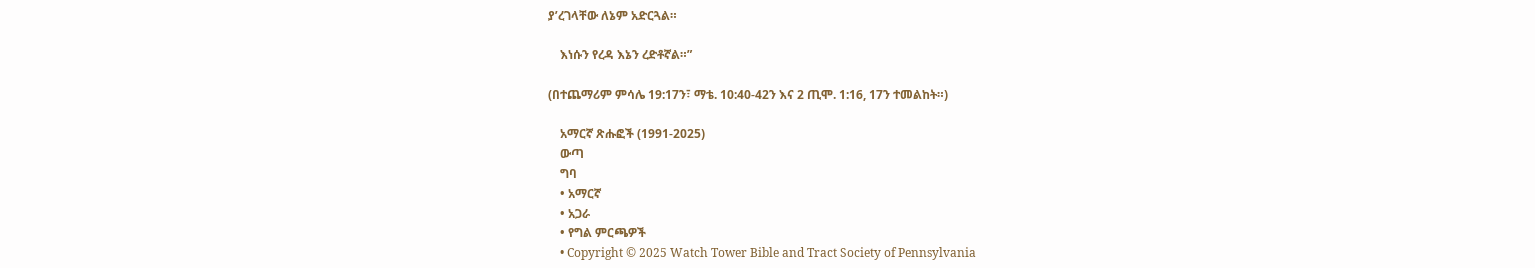ያ’ረገላቸው ለኔም አድርጓል።

    እነሱን የረዳ እኔን ረድቶኛል።”

(በተጨማሪም ምሳሌ 19:17ን፣ ማቴ. 10:40-42ን እና 2 ጢሞ. 1:16, 17ን ተመልከት።)

    አማርኛ ጽሑፎች (1991-2025)
    ውጣ
    ግባ
    • አማርኛ
    • አጋራ
    • የግል ምርጫዎች
    • Copyright © 2025 Watch Tower Bible and Tract Society of Pennsylvania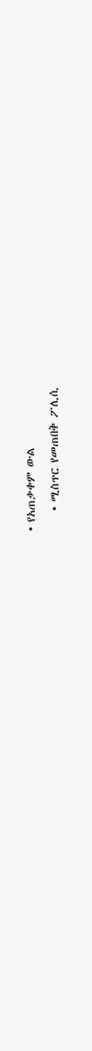• የአጠቃቀም ውል
    • ሚስጥር የመጠበቅ ፖሊሲ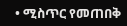• ሚስጥር የመጠበቅ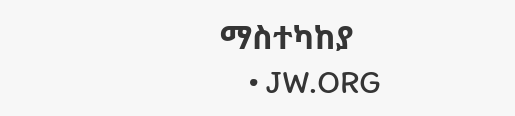ማስተካከያ
    • JW.ORG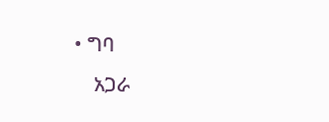• ግባ
    አጋራ